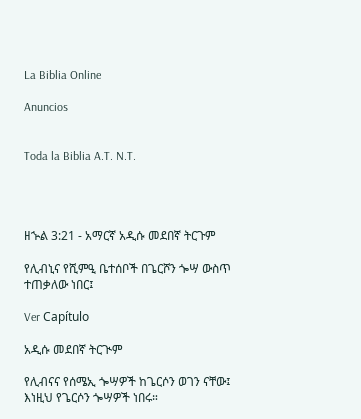La Biblia Online

Anuncios


Toda la Biblia A.T. N.T.




ዘኍል 3:21 - አማርኛ አዲሱ መደበኛ ትርጉም

የሊብኒና የሺምዒ ቤተሰቦች በጌርሾን ጐሣ ውስጥ ተጠቃለው ነበር፤

Ver Capítulo

አዲሱ መደበኛ ትርጒም

የሊብናና የሰሜኢ ጐሣዎች ከጌርሶን ወገን ናቸው፤ እነዚህ የጌርሶን ጐሣዎች ነበሩ።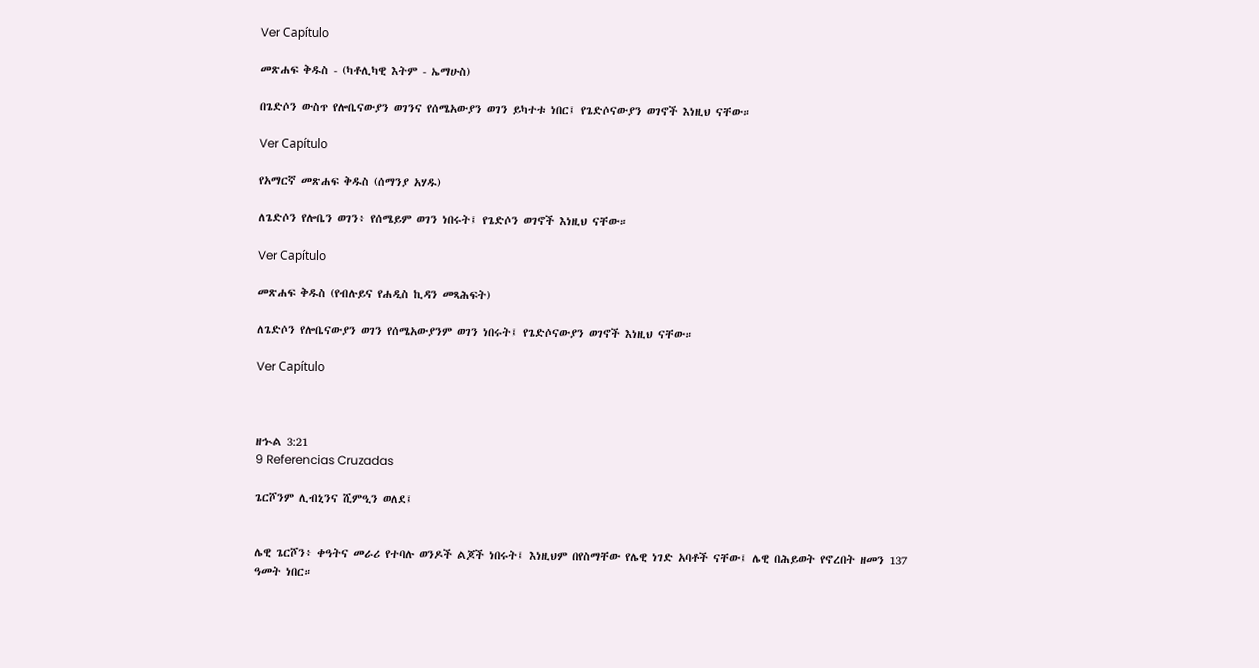Ver Capítulo

መጽሐፍ ቅዱስ - (ካቶሊካዊ እትም - ኤማሁስ)

በጌድሶን ውስጥ የሎቤናውያን ወገንና የሰሜአውያን ወገን ይካተቱ ነበር፤ የጌድሶናውያን ወገኖች እነዚህ ናቸው።

Ver Capítulo

የአማርኛ መጽሐፍ ቅዱስ (ሰማንያ አሃዱ)

ለጌድሶን የሎቤን ወገን፥ የሰሜይም ወገን ነበሩት፤ የጌድሶን ወገኖች እነዚህ ናቸው።

Ver Capítulo

መጽሐፍ ቅዱስ (የብሉይና የሐዲስ ኪዳን መጻሕፍት)

ለጌድሶን የሎቤናውያን ወገን የሰሜአውያንም ወገን ነበሩት፤ የጌድሶናውያን ወገኖች እነዚህ ናቸው።

Ver Capítulo



ዘኍል 3:21
9 Referencias Cruzadas

ጌርሾንም ሊብኒንና ሺምዒን ወለደ፤


ሌዊ ጌርሾን፥ ቀዓትና መራሪ የተባሉ ወንዶች ልጆች ነበሩት፤ እነዚህም በየስማቸው የሌዊ ነገድ አባቶች ናቸው፤ ሌዊ በሕይወት የኖረበት ዘመን 137 ዓመት ነበር።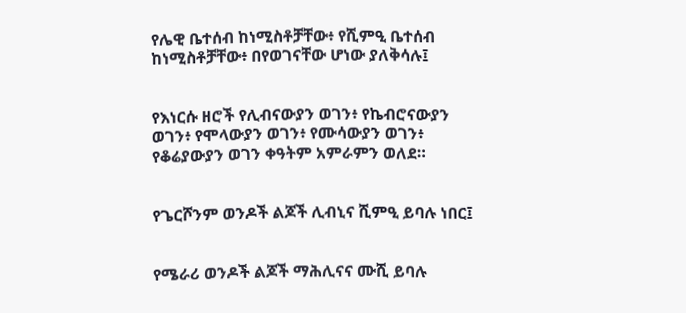የሌዊ ቤተሰብ ከነሚስቶቻቸው፥ የሺምዒ ቤተሰብ ከነሚስቶቻቸው፥ በየወገናቸው ሆነው ያለቅሳሉ፤


የእነርሱ ዘሮች የሊብናውያን ወገን፥ የኬብሮናውያን ወገን፥ የሞላውያን ወገን፥ የሙሳውያን ወገን፥ የቆሬያውያን ወገን ቀዓትም አምራምን ወለደ።


የጌርሾንም ወንዶች ልጆች ሊብኒና ሺምዒ ይባሉ ነበር፤


የሜራሪ ወንዶች ልጆች ማሕሊናና ሙሺ ይባሉ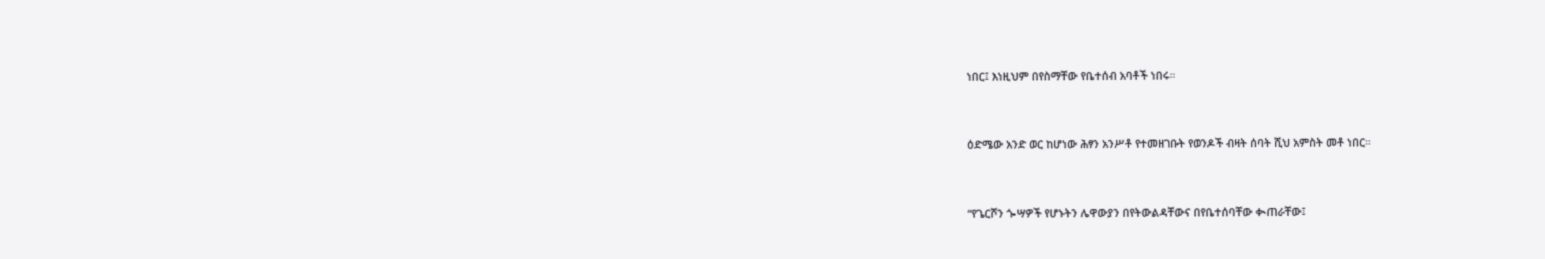ነበር፤ እነዚህም በየስማቸው የቤተሰብ አባቶች ነበሩ።


ዕድሜው አንድ ወር ከሆነው ሕፃን አንሥቶ የተመዘገቡት የወንዶች ብዛት ሰባት ሺህ አምስት መቶ ነበር።


“የጌርሾን ጐሣዎች የሆኑትን ሌዋውያን በየትውልዳቸውና በየቤተሰባቸው ቊጠራቸው፤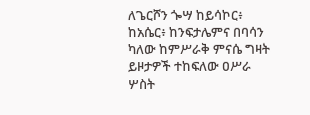ለጌርሾን ጐሣ ከይሳኮር፥ ከአሴር፥ ከንፍታሌምና በባሳን ካለው ከምሥራቅ ምናሴ ግዛት ይዞታዎች ተከፍለው ዐሥራ ሦስት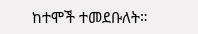ከተሞች ተመደቡለት።